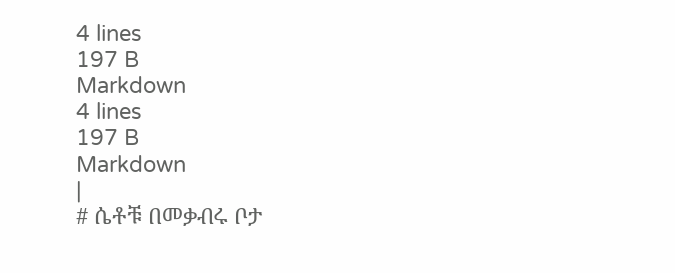4 lines
197 B
Markdown
4 lines
197 B
Markdown
|
# ሴቶቹ በመቃብሩ ቦታ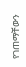የገጠማቸውን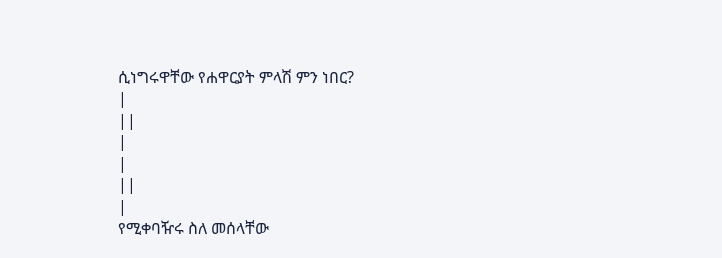ሲነግሩዋቸው የሐዋርያት ምላሽ ምን ነበር?
|
||
|
|
||
|
የሚቀባዥሩ ስለ መሰላቸው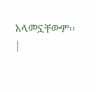አላመኗቸውም፡፡
|